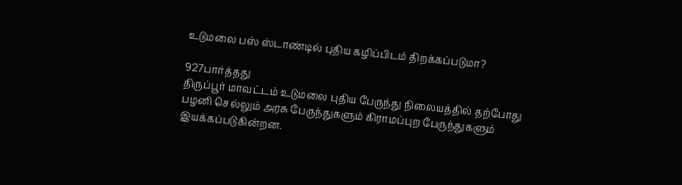உடுமலை பஸ் ஸ்டாண்டில் புதிய கழிப்பிடம் திறக்கப்படுமா?

927பார்த்தது
திருப்பூர் மாவட்டம் உடுமலை புதிய பேருந்து நிலையத்தில் தற்போது பழனி செல்லும் அரசு பேருந்துகளும் கிராமப்புற பேருந்துகளும் இயக்கப்படுகின்றன.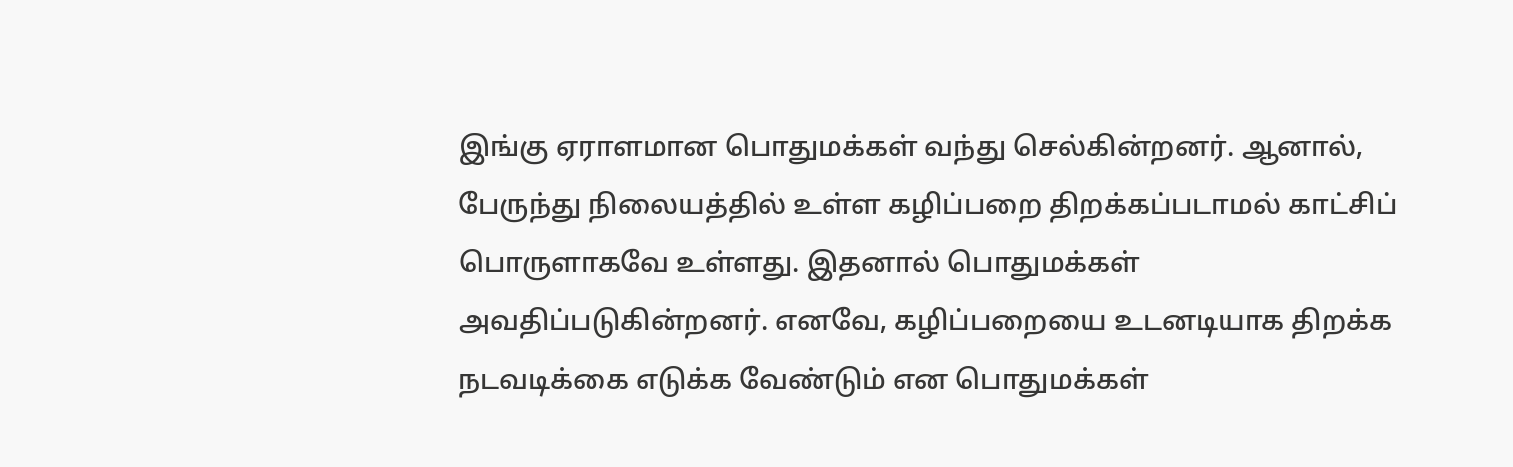இங்கு ஏராளமான பொதுமக்கள் வந்து செல்கின்றனர். ஆனால், பேருந்து நிலையத்தில் உள்ள கழிப்பறை திறக்கப்படாமல் காட்சிப் பொருளாகவே உள்ளது. இதனால் பொதுமக்கள் அவதிப்படுகின்றனர். எனவே, கழிப்பறையை உடனடியாக திறக்க நடவடிக்கை எடுக்க வேண்டும் என பொதுமக்கள்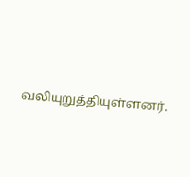வலியுறுத்தியுள்ளனர்.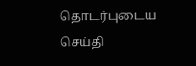தொடர்புடைய செய்தி